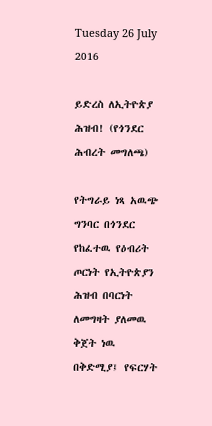Tuesday 26 July 2016

ይድረስ ለኢትዮጵያ ሕዝብ! (የጎንደር ሕብረት መግለጫ)

የትግራይ ነጻ አዉጭ ግንባር በጎንደር የከፈተዉ የዕብሪት ጦርነት የኢትዮጵያን ሕዝብ በባርነት ለመግዛት ያለመዉ ቅጀት ነዉ
በቅድሚያ፤ የፍርሃት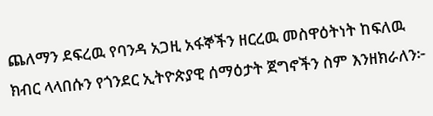ጨለማን ደፍረዉ የባንዳ አጋዚ አፋኞችን ዘርረዉ መስዋዕትነት ከፍለዉ ክብር ላላበሱን የጎንደር ኢትዮጵያዊ ሰማዕታት ጀግኖችን ስም እንዘክራለን፦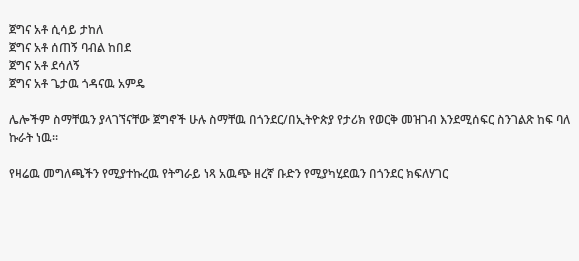ጀግና አቶ ሲሳይ ታከለ
ጀግና አቶ ሰጠኝ ባብል ከበደ
ጀግና አቶ ደሳለኝ
ጀግና አቶ ጌታዉ ጎዳናዉ አምዴ

ሌሎችም ስማቸዉን ያላገኘናቸው ጀግኖች ሁሉ ስማቸዉ በጎንደር/በኢትዮጵያ የታሪክ የወርቅ መዝገብ እንደሚሰፍር ስንገልጽ ከፍ ባለ ኩራት ነዉ።

የዛሬዉ መግለጫችን የሚያተኩረዉ የትግራይ ነጻ አዉጭ ዘረኛ ቡድን የሚያካሂደዉን በጎንደር ክፍለሃገር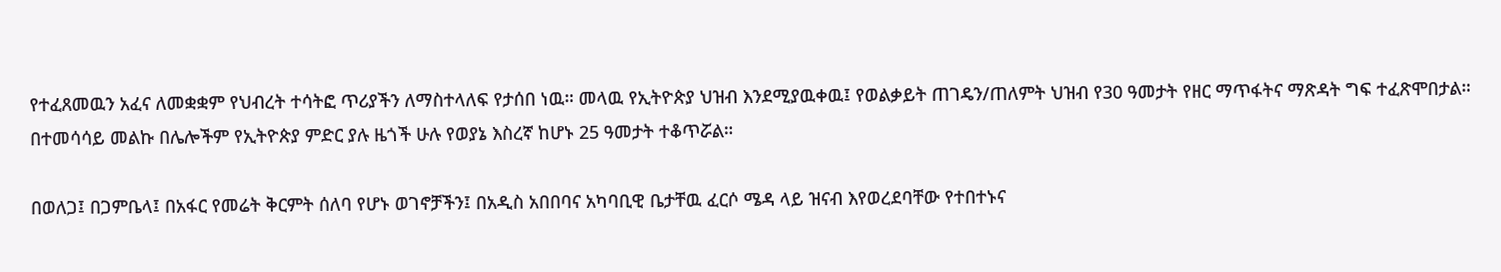የተፈጸመዉን አፈና ለመቋቋም የህብረት ተሳትፎ ጥሪያችን ለማስተላለፍ የታሰበ ነዉ። መላዉ የኢትዮጵያ ህዝብ እንደሚያዉቀዉ፤ የወልቃይት ጠገዴን/ጠለምት ህዝብ የ30 ዓመታት የዘር ማጥፋትና ማጽዳት ግፍ ተፈጽሞበታል። በተመሳሳይ መልኩ በሌሎችም የኢትዮጵያ ምድር ያሉ ዜጎች ሁሉ የወያኔ እስረኛ ከሆኑ 25 ዓመታት ተቆጥሯል።

በወለጋ፤ በጋምቤላ፤ በአፋር የመሬት ቅርምት ሰለባ የሆኑ ወገኖቻችን፤ በአዲስ አበበባና አካባቢዊ ቤታቸዉ ፈርሶ ሜዳ ላይ ዝናብ እየወረደባቸው የተበተኑና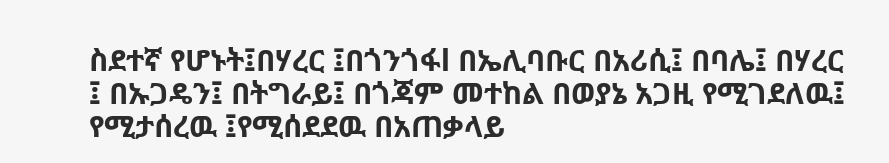ስደተኛ የሆኑት፤በሃረር ፤በጎንጎፋl በኤሊባቡር በአሪሲ፤ በባሌ፤ በሃረር ፤ በኡጋዴን፤ በትግራይ፤ በጎጃም መተከል በወያኔ አጋዚ የሚገደለዉ፤ የሚታሰረዉ ፤የሚሰደደዉ በአጠቃላይ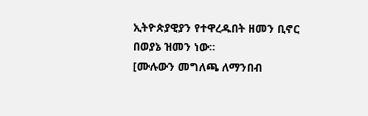ኢትዮጵያዊያን የተዋረዱበት ዘመን ቢኖር በወያኔ ዝመን ነው።
[ሙሉውን መግለጫ ለማንበብ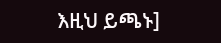እዚህ ይጫኑ]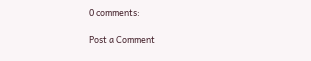0 comments:

Post a Comment